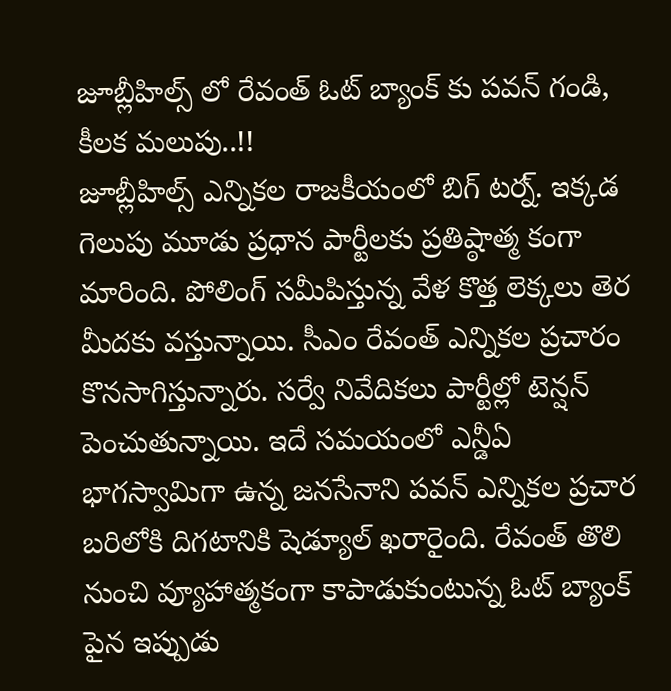జూబ్లీహిల్స్ లో రేవంత్ ఓట్ బ్యాంక్ కు పవన్ గండి, కీలక మలుపు..!!
జూబ్లీహిల్స్ ఎన్నికల రాజకీయంలో బిగ్ టర్న్. ఇక్కడ గెలుపు మూడు ప్రధాన పార్టీలకు ప్రతిష్ఠాత్మ కంగా మారింది. పోలింగ్ సమీపిస్తున్న వేళ కొత్త లెక్కలు తెర మీదకు వస్తున్నాయి. సీఎం రేవంత్ ఎన్నికల ప్రచారం కొనసాగిస్తున్నారు. సర్వే నివేదికలు పార్టీల్లో టెన్షన్ పెంచుతున్నాయి. ఇదే సమయంలో ఎన్డీఏ భాగస్వామిగా ఉన్న జనసేనాని పవన్ ఎన్నికల ప్రచార బరిలోకి దిగటానికి షెడ్యూల్ ఖరారైంది. రేవంత్ తొలి నుంచి వ్యూహాత్మకంగా కాపాడుకుంటున్న ఓట్ బ్యాంక్ పైన ఇప్పుడు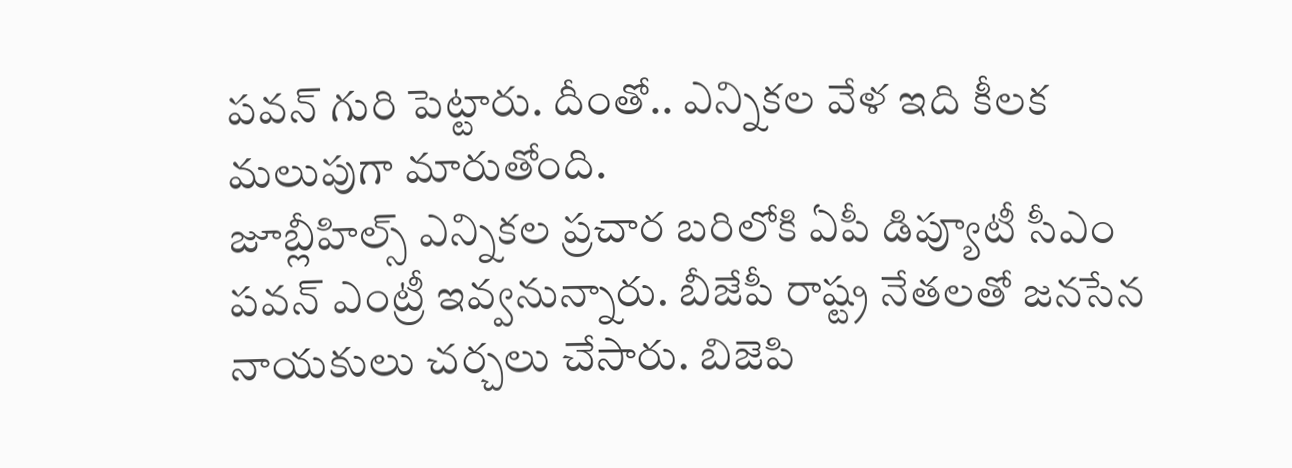పవన్ గురి పెట్టారు. దీంతో.. ఎన్నికల వేళ ఇది కీలక మలుపుగా మారుతోంది.
జూబ్లీహిల్స్ ఎన్నికల ప్రచార బరిలోకి ఏపీ డిప్యూటీ సీఎం పవన్ ఎంట్రీ ఇవ్వనున్నారు. బీజేపీ రాష్ట్ర నేతలతో జనసేన నాయకులు చర్చలు చేసారు. బిజెపి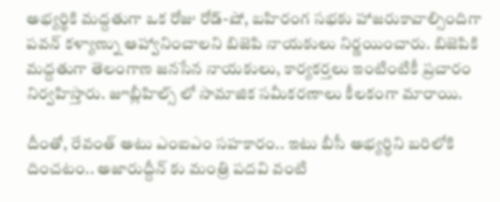అభ్యర్థికి మద్దతుగా ఒక రోజు రోడ్-షో, బహిరంగ సభకు హాజరుకావాల్సిందిగా పవన్ కళ్యాణ్ను ఆహ్వానించాలని బిజెపి నాయకులు నిర్ణయించారు. బిజెపికి మద్దతుగా తెలంగాణ జనసేన నాయకులు, కార్యకర్తలు ఇంటింటికీ ప్రచారం నిర్వహిస్తారు. జూబ్లీహిల్స్ లో సామాజిక సమీకరణాలు కీలకంగా మారాయి.

దీంతో, రేవంత్ అటు ఎంఐఎం సహకారం.. ఇటు బీసీ అభ్యర్ధిని బరిలోకి దించటం.. అజారుద్దీన్ కు మంత్రి పదవి వంటి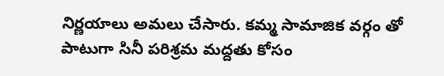నిర్ణయాలు అమలు చేసారు. కమ్మ సామాజిక వర్గం తో పాటుగా సినీ పరిశ్రమ మద్దతు కోసం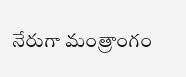నేరుగా మంత్రాంగం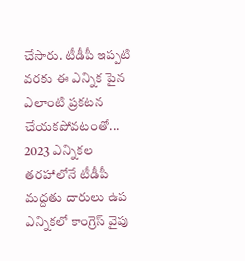చేసారు. టీడీపీ ఇప్పటి వరకు ఈ ఎన్నిక పైన ఎలాంటి ప్రకటన చేయకపోవటంతో... 2023 ఎన్నికల తరహాలోనే టీడీపీ మద్దతు దారులు ఉప ఎన్నికలో కాంగ్రెస్ వైపు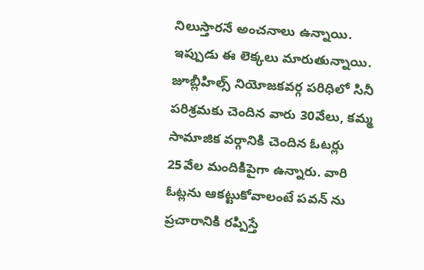నిలుస్తారనే అంచనాలు ఉన్నాయి. ఇప్పుడు ఈ లెక్కలు మారుతున్నాయి.
జూబ్లీహిల్స్ నియోజకవర్గ పరిధిలో సినీ పరిశ్రమకు చెందిన వారు 30వేలు, కమ్మ సామాజిక వర్గానికి చెందిన ఓటర్లు 25వేల మందికిపైగా ఉన్నారు. వారి ఓట్లను ఆకట్టుకోవాలంటే పవన్ ను ప్రచారానికి రప్పిస్తే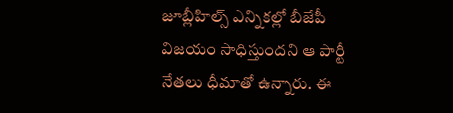జూబ్లీహిల్స్ ఎన్నికల్లో బీజేపీ విజయం సాధిస్తుందని ఆ పార్టీ నేతలు ధీమాతో ఉన్నారు. ఈ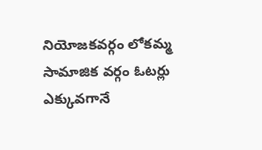నియోజకవర్గం లోకమ్మ సామాజిక వర్గం ఓటర్లు ఎక్కువగానే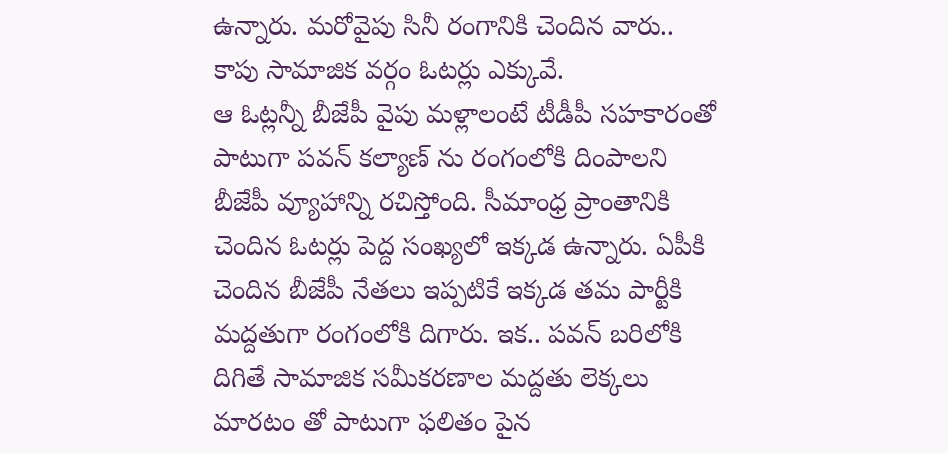ఉన్నారు. మరోవైపు సినీ రంగానికి చెందిన వారు.. కాపు సామాజిక వర్గం ఓటర్లు ఎక్కువే.
ఆ ఓట్లన్నీ బీజేపీ వైపు మళ్లాలంటే టీడీపీ సహకారంతో పాటుగా పవన్ కల్యాణ్ ను రంగంలోకి దింపాలని బీజేపీ వ్యూహాన్ని రచిస్తోంది. సీమాంధ్ర ప్రాంతానికి చెందిన ఓటర్లు పెద్ద సంఖ్యలో ఇక్కడ ఉన్నారు. ఏపీకి చెందిన బీజేపీ నేతలు ఇప్పటికే ఇక్కడ తమ పార్టీకి మద్దతుగా రంగంలోకి దిగారు. ఇక.. పవన్ బరిలోకి దిగితే సామాజిక సమీకరణాల మద్దతు లెక్కలు మారటం తో పాటుగా ఫలితం పైన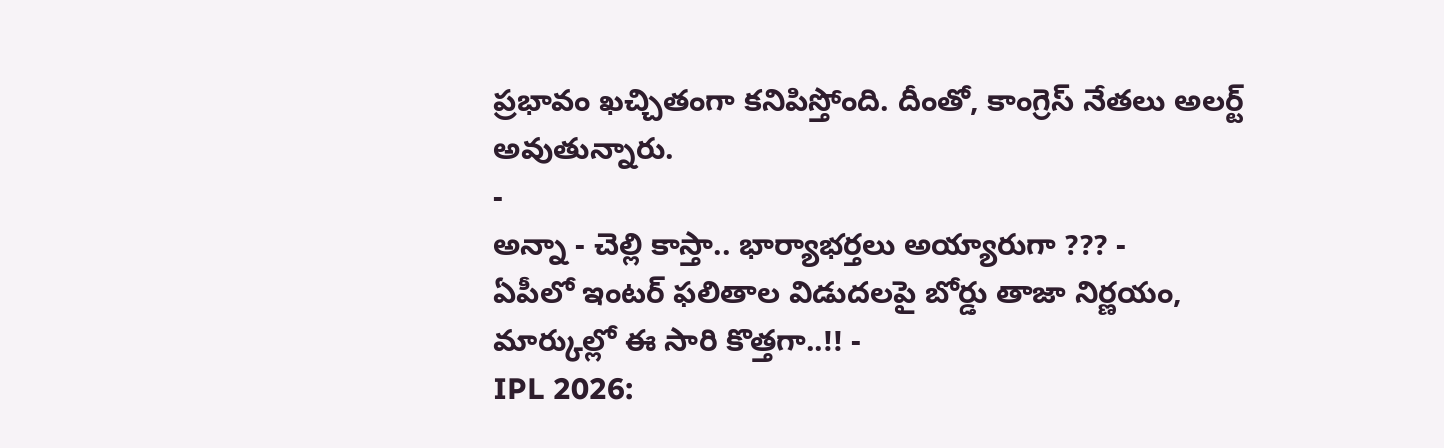ప్రభావం ఖచ్చితంగా కనిపిస్తోంది. దీంతో, కాంగ్రెస్ నేతలు అలర్ట్ అవుతున్నారు.
-
అన్నా - చెల్లి కాస్తా.. భార్యాభర్తలు అయ్యారుగా ??? -
ఏపీలో ఇంటర్ ఫలితాల విడుదలపై బోర్డు తాజా నిర్ణయం, మార్కుల్లో ఈ సారి కొత్తగా..!! -
IPL 2026: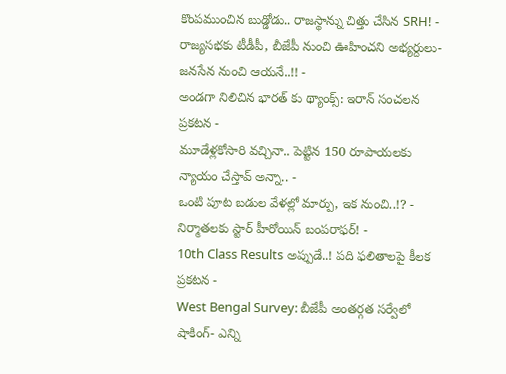కొంపముంచిన బుడ్డోడు.. రాజస్థాన్ను చిత్తు చేసిన SRH! -
రాజ్యసభకు టీడీపీ, బీజేపీ నుంచి ఊహించని అభ్యర్దులు- జనసేన నుంచి ఆయనే..!! -
అండగా నిలిచిన భారత్ కు థ్యాంక్స్: ఇరాన్ సంచలన ప్రకటన -
మూడేళ్లకోసారి వచ్చినా.. పెట్టిన 150 రూపాయలకు న్యాయం చేస్తావ్ అన్నా.. -
ఒంటి పూట బడుల వేళల్లో మార్పు, ఇక నుంచి..!? -
నిర్మాతలకు స్టార్ హీరోయిన్ బంపరాఫర్! -
10th Class Results అప్పుడే..! పది ఫలితాలపై కీలక ప్రకటన -
West Bengal Survey: బీజేపీ అంతర్గత సర్వేలో షాకింగ్- ఎన్ని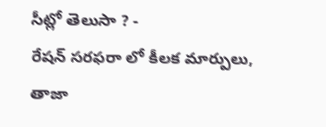సీట్లో తెలుసా ? -
రేషన్ సరఫరా లో కీలక మార్పులు, తాజా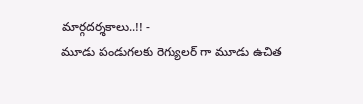మార్గదర్శకాలు..!! -
మూడు పండుగలకు రెగ్యులర్ గా మూడు ఉచిత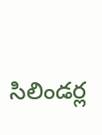సిలిండర్ల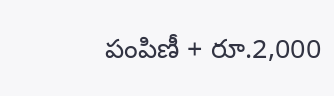పంపిణీ + రూ.2,000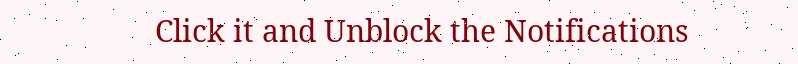Click it and Unblock the Notifications